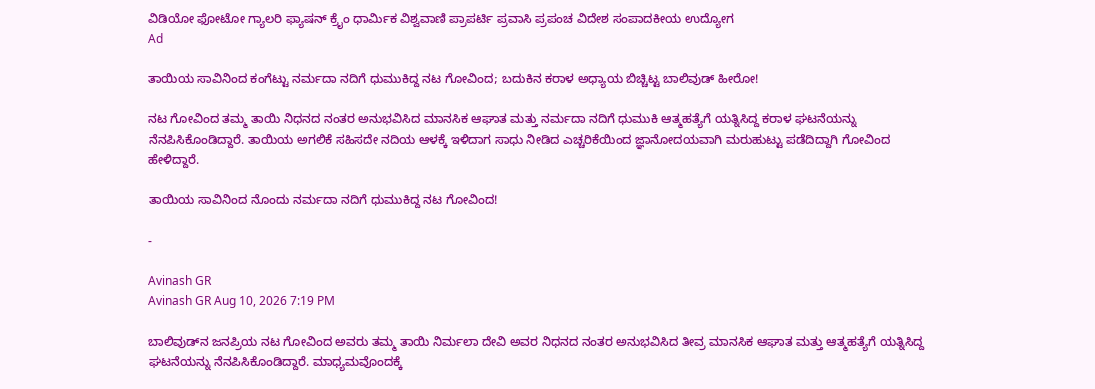ವಿಡಿಯೋ ಫೋಟೋ ಗ್ಯಾಲರಿ ಫ್ಯಾಷನ್ ಕ್ರೈಂ ಧಾರ್ಮಿಕ ವಿಶ್ವವಾಣಿ ಪ್ರಾಪರ್ಟಿ ಪ್ರವಾಸಿ ಪ್ರಪಂಚ ವಿದೇಶ ಸಂಪಾದಕೀಯ ಉದ್ಯೋಗ
Ad

ತಾಯಿಯ ಸಾವಿನಿಂದ ಕಂಗೆಟ್ಟು ನರ್ಮದಾ ನದಿಗೆ ಧುಮುಕಿದ್ದ ನಟ ಗೋವಿಂದ; ಬದುಕಿನ ಕರಾಳ ಅಧ್ಯಾಯ ಬಿಚ್ಚಿಟ್ಟ ಬಾಲಿವುಡ್ ಹೀರೋ!

ನಟ ಗೋವಿಂದ ತಮ್ಮ ತಾಯಿ ನಿಧನದ ನಂತರ ಅನುಭವಿಸಿದ ಮಾನಸಿಕ ಆಘಾತ ಮತ್ತು ನರ್ಮದಾ ನದಿಗೆ ಧುಮುಕಿ ಆತ್ಮಹತ್ಯೆಗೆ ಯತ್ನಿಸಿದ್ದ ಕರಾಳ ಘಟನೆಯನ್ನು ನೆನಪಿಸಿಕೊಂಡಿದ್ದಾರೆ. ತಾಯಿಯ ಅಗಲಿಕೆ ಸಹಿಸದೇ ನದಿಯ ಆಳಕ್ಕೆ ಇಳಿದಾಗ ಸಾಧು ನೀಡಿದ ಎಚ್ಚರಿಕೆಯಿಂದ ಜ್ಞಾನೋದಯವಾಗಿ ಮರುಹುಟ್ಟು ಪಡೆದಿದ್ದಾಗಿ ಗೋವಿಂದ ಹೇಳಿದ್ದಾರೆ.

ತಾಯಿಯ ಸಾವಿನಿಂದ ನೊಂದು ನರ್ಮದಾ ನದಿಗೆ ಧುಮುಕಿದ್ದ ನಟ ಗೋವಿಂದ!

-

Avinash GR
Avinash GR Aug 10, 2026 7:19 PM

ಬಾಲಿವುಡ್‌ನ ಜನಪ್ರಿಯ ನಟ ಗೋವಿಂದ ಅವರು ತಮ್ಮ ತಾಯಿ ನಿರ್ಮಲಾ ದೇವಿ ಅವರ ನಿಧನದ ನಂತರ ಅನುಭವಿಸಿದ ತೀವ್ರ ಮಾನಸಿಕ ಆಘಾತ ಮತ್ತು ಆತ್ಮಹತ್ಯೆಗೆ ಯತ್ನಿಸಿದ್ದ ಘಟನೆಯನ್ನು ನೆನಪಿಸಿಕೊಂಡಿದ್ದಾರೆ. ಮಾಧ್ಯಮವೊಂದಕ್ಕೆ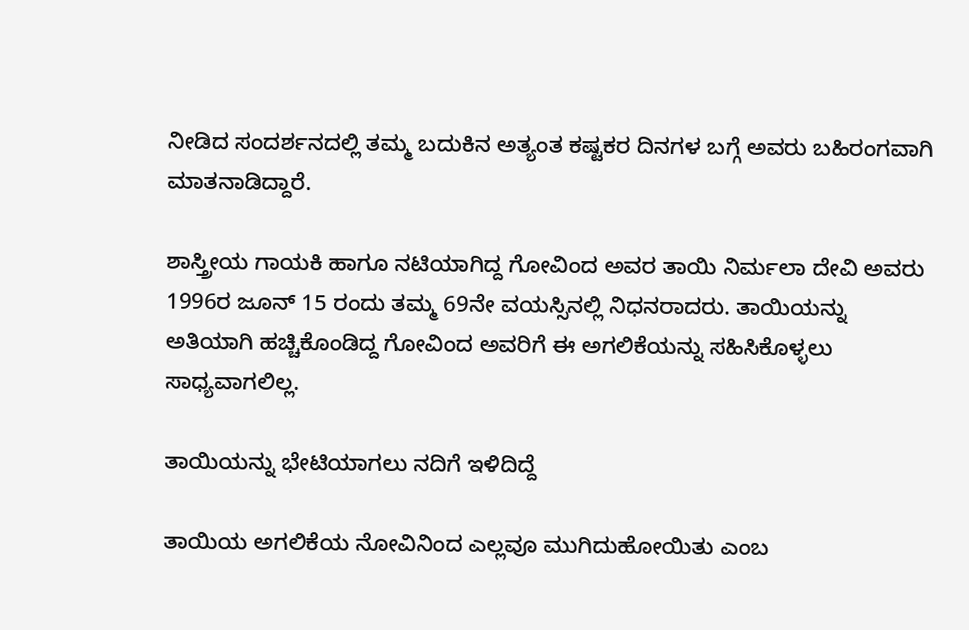ನೀಡಿದ ಸಂದರ್ಶನದಲ್ಲಿ ತಮ್ಮ ಬದುಕಿನ ಅತ್ಯಂತ ಕಷ್ಟಕರ ದಿನಗಳ ಬಗ್ಗೆ ಅವರು ಬಹಿರಂಗವಾಗಿ ಮಾತನಾಡಿದ್ದಾರೆ.

ಶಾಸ್ತ್ರೀಯ ಗಾಯಕಿ ಹಾಗೂ ನಟಿಯಾಗಿದ್ದ ಗೋವಿಂದ ಅವರ ತಾಯಿ ನಿರ್ಮಲಾ ದೇವಿ ಅವರು 1996ರ ಜೂನ್ 15 ರಂದು ತಮ್ಮ 69ನೇ ವಯಸ್ಸಿನಲ್ಲಿ ನಿಧನರಾದರು. ತಾಯಿಯನ್ನು ಅತಿಯಾಗಿ ಹಚ್ಚಿಕೊಂಡಿದ್ದ ಗೋವಿಂದ ಅವರಿಗೆ ಈ ಅಗಲಿಕೆಯನ್ನು ಸಹಿಸಿಕೊಳ್ಳಲು ಸಾಧ್ಯವಾಗಲಿಲ್ಲ.

ತಾಯಿಯನ್ನು ಭೇಟಿಯಾಗಲು ನದಿಗೆ ಇಳಿದಿದ್ದೆ

ತಾಯಿಯ ಅಗಲಿಕೆಯ ನೋವಿನಿಂದ ಎಲ್ಲವೂ ಮುಗಿದುಹೋಯಿತು ಎಂಬ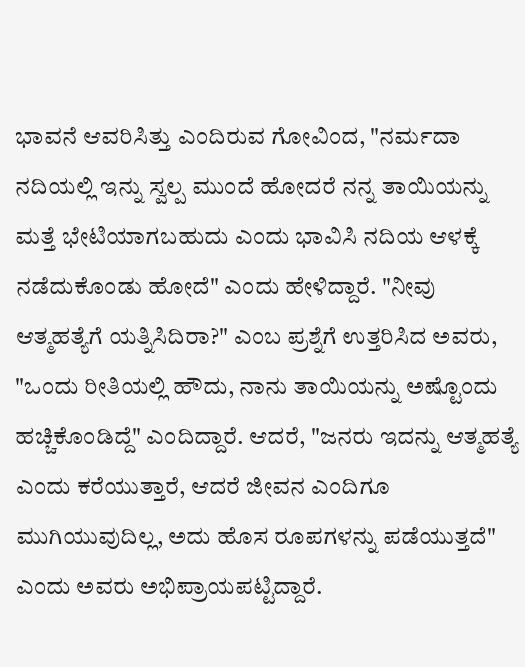ಭಾವನೆ ಆವರಿಸಿತ್ತು ಎಂದಿರುವ ಗೋವಿಂದ, "ನರ್ಮದಾ ನದಿಯಲ್ಲಿ ಇನ್ನು ಸ್ವಲ್ಪ ಮುಂದೆ ಹೋದರೆ ನನ್ನ ತಾಯಿಯನ್ನು ಮತ್ತೆ ಭೇಟಿಯಾಗಬಹುದು ಎಂದು ಭಾವಿಸಿ ನದಿಯ ಆಳಕ್ಕೆ ನಡೆದುಕೊಂಡು ಹೋದೆ" ಎಂದು ಹೇಳಿದ್ದಾರೆ. "ನೀವು ಆತ್ಮಹತ್ಯೆಗೆ ಯತ್ನಿಸಿದಿರಾ?" ಎಂಬ ಪ್ರಶ್ನೆಗೆ ಉತ್ತರಿಸಿದ ಅವರು, "ಒಂದು ರೀತಿಯಲ್ಲಿ ಹೌದು, ನಾನು ತಾಯಿಯನ್ನು ಅಷ್ಟೊಂದು ಹಚ್ಚಿಕೊಂಡಿದ್ದೆ" ಎಂದಿದ್ದಾರೆ. ಆದರೆ, "ಜನರು ಇದನ್ನು ಆತ್ಮಹತ್ಯೆ ಎಂದು ಕರೆಯುತ್ತಾರೆ, ಆದರೆ ಜೀವನ ಎಂದಿಗೂ ಮುಗಿಯುವುದಿಲ್ಲ, ಅದು ಹೊಸ ರೂಪಗಳನ್ನು ಪಡೆಯುತ್ತದೆ" ಎಂದು ಅವರು ಅಭಿಪ್ರಾಯಪಟ್ಟಿದ್ದಾರೆ.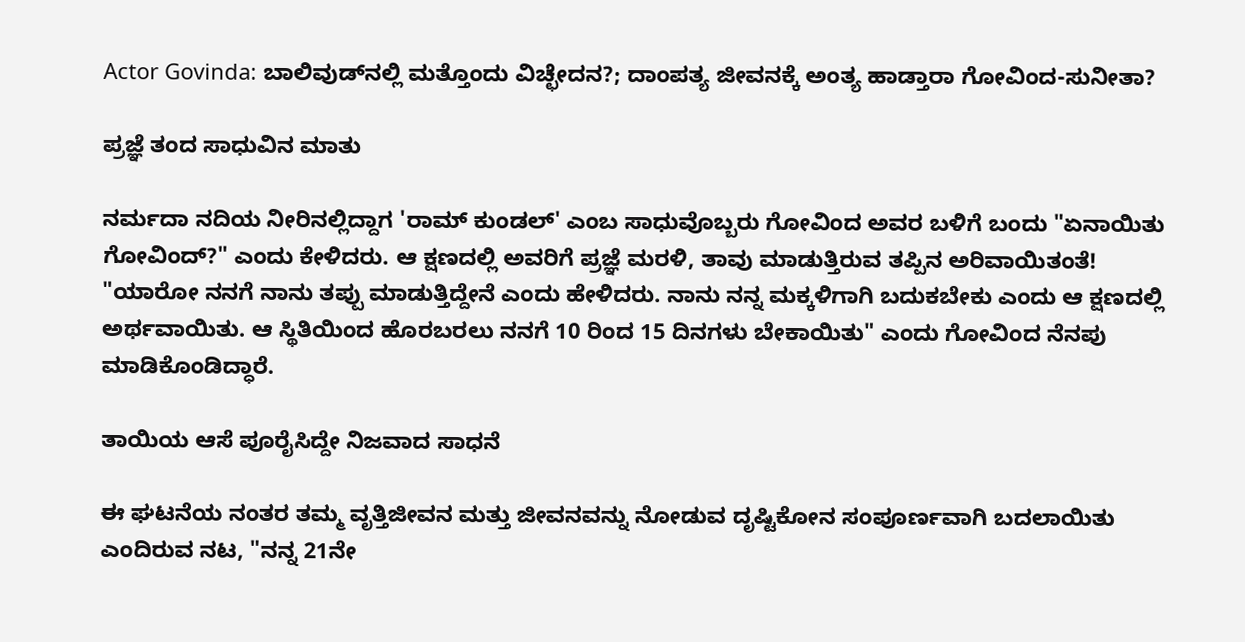Actor Govinda: ಬಾಲಿವುಡ್‌ನಲ್ಲಿ ಮತ್ತೊಂದು ವಿಚ್ಛೇದನ?; ದಾಂಪತ್ಯ ಜೀವನಕ್ಕೆ ಅಂತ್ಯ ಹಾಡ್ತಾರಾ ಗೋವಿಂದ-ಸುನೀತಾ?

ಪ್ರಜ್ಞೆ ತಂದ ಸಾಧುವಿನ ಮಾತು

ನರ್ಮದಾ ನದಿಯ ನೀರಿನಲ್ಲಿದ್ದಾಗ 'ರಾಮ್ ಕುಂಡಲ್' ಎಂಬ ಸಾಧುವೊಬ್ಬರು ಗೋವಿಂದ ಅವರ ಬಳಿಗೆ ಬಂದು "ಏನಾಯಿತು ಗೋವಿಂದ್?" ಎಂದು ಕೇಳಿದರು. ಆ ಕ್ಷಣದಲ್ಲಿ ಅವರಿಗೆ ಪ್ರಜ್ಞೆ ಮರಳಿ, ತಾವು ಮಾಡುತ್ತಿರುವ ತಪ್ಪಿನ ಅರಿವಾಯಿತಂತೆ! "ಯಾರೋ ನನಗೆ ನಾನು ತಪ್ಪು ಮಾಡುತ್ತಿದ್ದೇನೆ ಎಂದು ಹೇಳಿದರು. ನಾನು ನನ್ನ ಮಕ್ಕಳಿಗಾಗಿ ಬದುಕಬೇಕು ಎಂದು ಆ ಕ್ಷಣದಲ್ಲಿ ಅರ್ಥವಾಯಿತು. ಆ ಸ್ಥಿತಿಯಿಂದ ಹೊರಬರಲು ನನಗೆ 10 ರಿಂದ 15 ದಿನಗಳು ಬೇಕಾಯಿತು" ಎಂದು ಗೋವಿಂದ ನೆನಪು ಮಾಡಿಕೊಂಡಿದ್ಧಾರೆ.

ತಾಯಿಯ ಆಸೆ ಪೂರೈಸಿದ್ದೇ ನಿಜವಾದ ಸಾಧನೆ

ಈ ಘಟನೆಯ ನಂತರ ತಮ್ಮ ವೃತ್ತಿಜೀವನ ಮತ್ತು ಜೀವನವನ್ನು ನೋಡುವ ದೃಷ್ಟಿಕೋನ ಸಂಪೂರ್ಣವಾಗಿ ಬದಲಾಯಿತು ಎಂದಿರುವ ನಟ, "ನನ್ನ 21ನೇ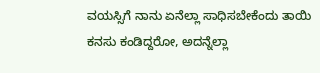ವಯಸ್ಸಿಗೆ ನಾನು ಏನೆಲ್ಲಾ ಸಾಧಿಸಬೇಕೆಂದು ತಾಯಿ ಕನಸು ಕಂಡಿದ್ದರೋ, ಅದನ್ನೆಲ್ಲಾ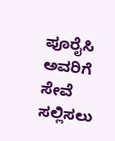ಪೂರೈಸಿ ಅವರಿಗೆ ಸೇವೆ ಸಲ್ಲಿಸಲು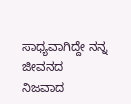ಸಾಧ್ಯವಾಗಿದ್ದೇ ನನ್ನ ಜೀವನದ ನಿಜವಾದ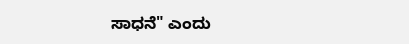ಸಾಧನೆ" ಎಂದು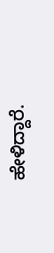ಹೇಳಿದ್ದಾರೆ.